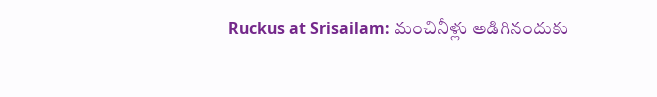Ruckus at Srisailam: మంచినీళ్లు అడిగినందుకు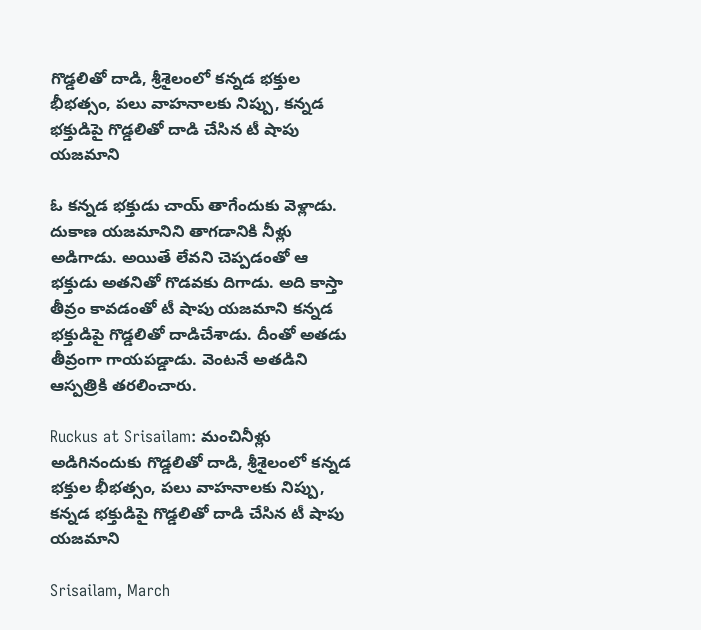గొడ్డలితో దాడి, శ్రీశైలంలో కన్నడ భక్తుల భీభత్సం, పలు వాహనాలకు నిప్పు, కన్నడ భక్తుడిపై గొడ్డలితో దాడి చేసిన టీ షాపు యజమాని

ఓ కన్నడ భక్తుడు చాయ్‌ తాగేందుకు వెళ్లాడు. దుకాణ యజమానిని తాగడానికి నీళ్లు అడిగాడు. అయితే లేవని చెప్పడంతో ఆ భక్తుడు అతనితో గొడవకు దిగాడు. అది కాస్తా తీవ్రం కావడంతో టీ షాపు యజమాని కన్నడ భక్తుడిపై గొడ్డలితో దాడిచేశాడు. దీంతో అతడు తీవ్రంగా గాయపడ్డాడు. వెంటనే అతడిని ఆస్పత్రికి తరలించారు.

Ruckus at Srisailam: మంచినీళ్లు అడిగినందుకు గొడ్డలితో దాడి, శ్రీశైలంలో కన్నడ భక్తుల భీభత్సం, పలు వాహనాలకు నిప్పు, కన్నడ భక్తుడిపై గొడ్డలితో దాడి చేసిన టీ షాపు యజమాని

Srisailam, March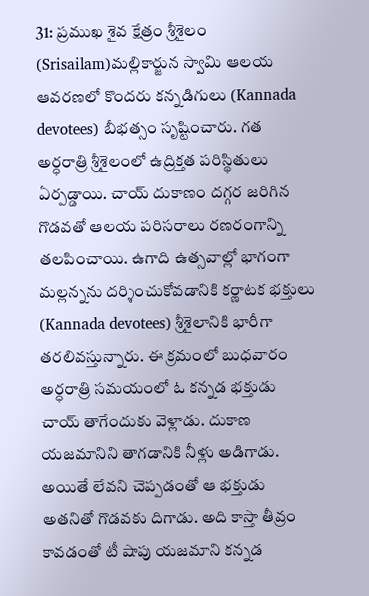31: ప్రముఖ శైవ క్షేత్రం శ్రీశైలం (Srisailam)మల్లికార్జున స్వామి ఆలయ ఆవరణలో కొందరు కన్నడిగులు (Kannada devotees) బీభత్సం సృష్టించారు. గత అర్ధరాత్రి శ్రీశైలంలో ఉద్రిక్తత పరిస్థితులు ఏర్పడ్డాయి. చాయ్‌ దుకాణం దగ్గర జరిగిన గొడవతో ఆలయ పరిసరాలు రణరంగాన్ని తలపించాయి. ఉగాది ఉత్సవాల్లో భాగంగా మల్లన్నను దర్శించుకోవడానికి కర్ణాటక భక్తులు (Kannada devotees) శ్రీశైలానికి భారీగా తరలివస్తున్నారు. ఈ క్రమంలో బుధవారం అర్ధరాత్రి సమయంలో ఓ కన్నడ భక్తుడు చాయ్‌ తాగేందుకు వెళ్లాడు. దుకాణ యజమానిని తాగడానికి నీళ్లు అడిగాడు. అయితే లేవని చెప్పడంతో ఆ భక్తుడు అతనితో గొడవకు దిగాడు. అది కాస్తా తీవ్రం కావడంతో టీ షాపు యజమాని కన్నడ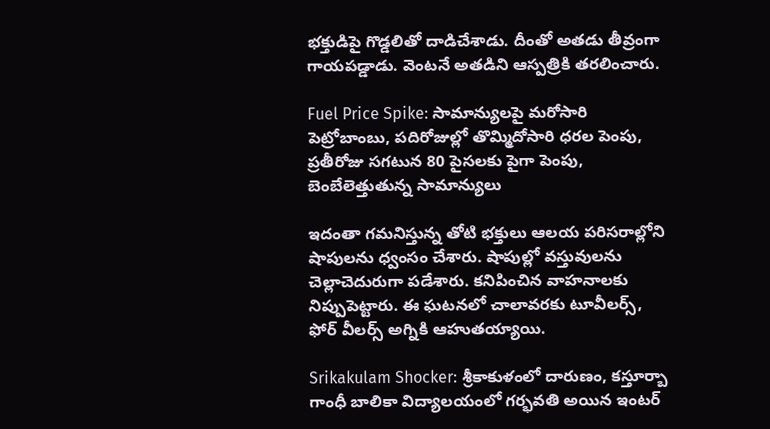భక్తుడిపై గొడ్డలితో దాడిచేశాడు. దీంతో అతడు తీవ్రంగా గాయపడ్డాడు. వెంటనే అతడిని ఆస్పత్రికి తరలించారు.

Fuel Price Spike: సామాన్యులపై మరోసారి పెట్రోబాంబు, పదిరోజుల్లో తొమ్మిదోసారి ధరల పెంపు, ప్రతీరోజు సగటున 80 పైసలకు పైగా పెంపు, బెంబేలెత్తుతున్న సామాన్యులు

ఇదంతా గమనిస్తున్న తోటి భక్తులు ఆలయ పరిసరాల్లోని షాపులను ధ్వంసం చేశారు. షాపుల్లో వస్తువులను చెల్లాచెదురుగా పడేశారు. కనిపించిన వాహనాలకు నిప్పుపెట్టారు. ఈ ఘటనలో చాలావరకు టూవీలర్స్, ఫోర్ వీలర్స్ అగ్నికి ఆహుతయ్యాయి.

Srikakulam Shocker: శ్రీకాకుళంలో దారుణం, కస్తూర్బా గాంధీ బాలికా విద్యాలయంలో గర్భవతి అయిన ఇంటర్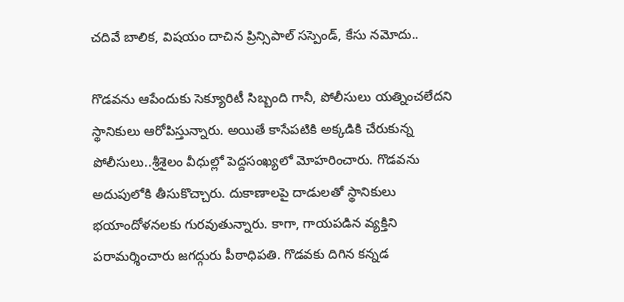చదివే బాలిక, విషయం దాచిన ప్రిన్సిపాల్ సస్పెండ్, కేసు నమోదు..

గొడవను ఆపేందుకు సెక్యూరిటీ సిబ్బంది గానీ, పోలీసులు యత్నించలేదని స్థానికులు ఆరోపిస్తున్నారు. అయితే కాసేపటికి అక్కడికి చేరుకున్న పోలీసులు..శ్రీశైలం వీధుల్లో పెద్దసంఖ్యలో మోహరించారు. గొడవను అదుపులోకి తీసుకొచ్చారు. దుకాణాలపై దాడులతో స్థానికులు భయాందోళనలకు గురవుతున్నారు. కాగా, గాయపడిన వ్యక్తిని పరామర్శించారు జగద్గురు పీఠాధిపతి. గొడవకు దిగిన కన్నడ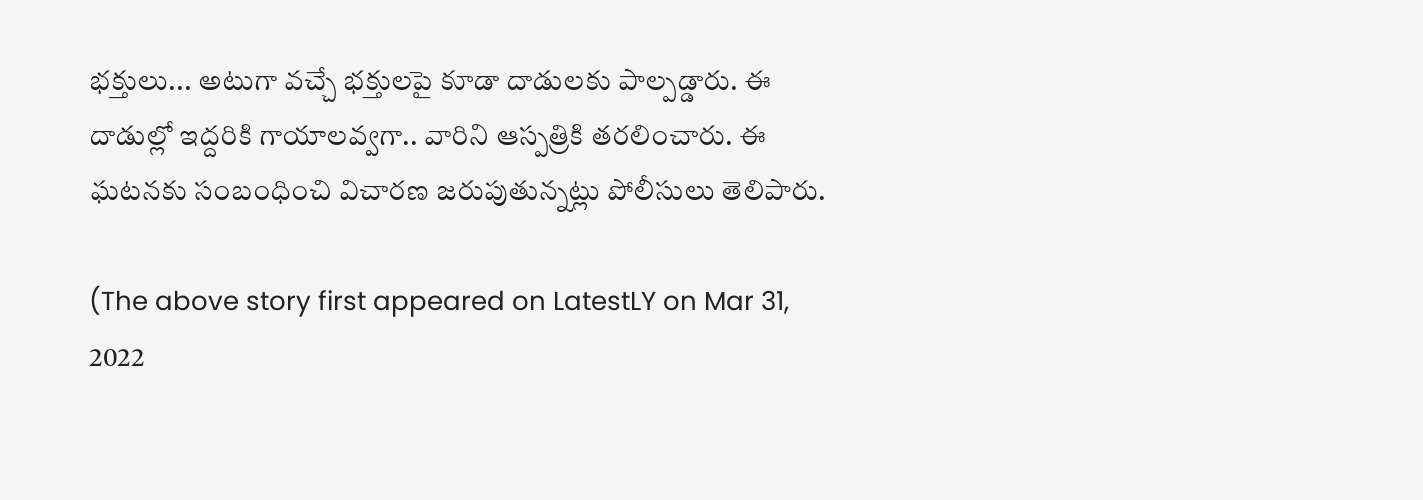భక్తులు... అటుగా వచ్చే భక్తులపై కూడా దాడులకు పాల్పడ్డారు. ఈ దాడుల్లో ఇద్దరికి గాయాలవ్వగా.. వారిని ఆస్పత్రికి తరలించారు. ఈ ఘటనకు సంబంధించి విచారణ జరుపుతున్నట్లు పోలీసులు తెలిపారు.

(The above story first appeared on LatestLY on Mar 31, 2022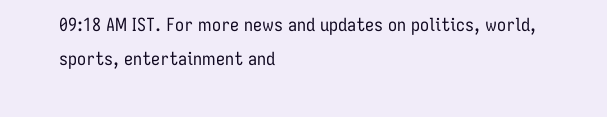09:18 AM IST. For more news and updates on politics, world, sports, entertainment and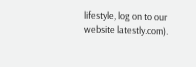lifestyle, log on to our website latestly.com).